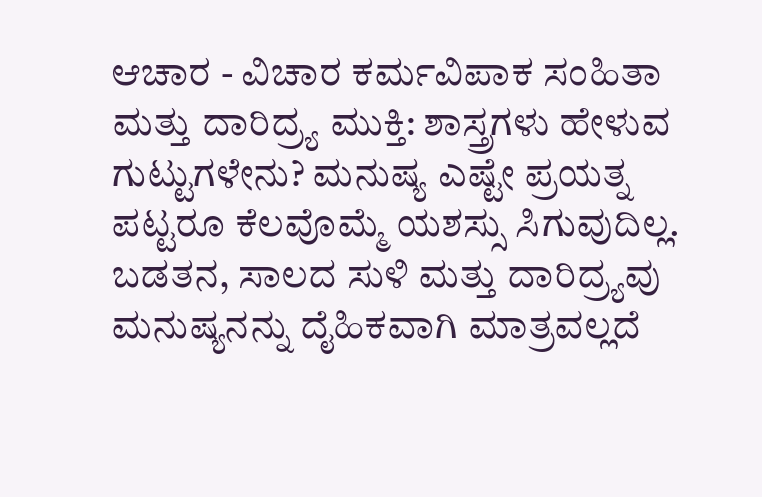ಆಚಾರ - ವಿಚಾರ ಕರ್ಮವಿಪಾಕ ಸಂಹಿತಾ ಮತ್ತು ದಾರಿದ್ರ್ಯ ಮುಕ್ತಿ: ಶಾಸ್ತ್ರಗಳು ಹೇಳುವ ಗುಟ್ಟುಗಳೇನು? ಮನುಷ್ಯ ಎಷ್ಟೇ ಪ್ರಯತ್ನ ಪಟ್ಟರೂ ಕೆಲವೊಮ್ಮೆ ಯಶಸ್ಸು ಸಿಗುವುದಿಲ್ಲ. ಬಡತನ, ಸಾಲದ ಸುಳಿ ಮತ್ತು ದಾರಿದ್ರ್ಯವು ಮನುಷ್ಯನನ್ನು ದೈಹಿಕವಾಗಿ ಮಾತ್ರವಲ್ಲದೆ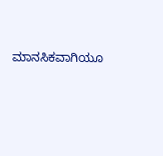ಮಾನಸಿಕವಾಗಿಯೂ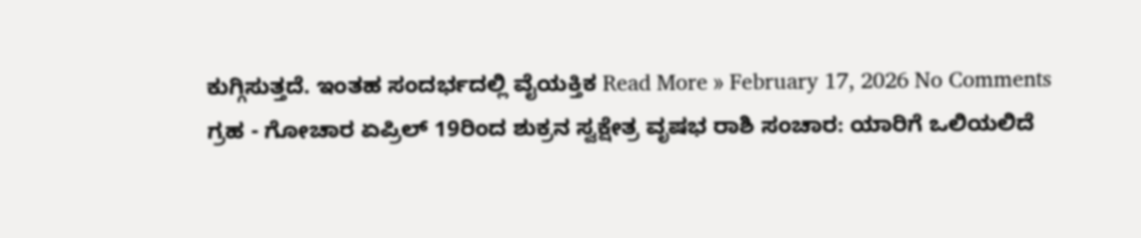ಕುಗ್ಗಿಸುತ್ತದೆ. ಇಂತಹ ಸಂದರ್ಭದಲ್ಲಿ ವೈಯಕ್ತಿಕ Read More » February 17, 2026 No Comments
ಗ್ರಹ - ಗೋಚಾರ ಏಪ್ರಿಲ್ 19ರಿಂದ ಶುಕ್ರನ ಸ್ವಕ್ಷೇತ್ರ ವೃಷಭ ರಾಶಿ ಸಂಚಾರ: ಯಾರಿಗೆ ಒಲಿಯಲಿದೆ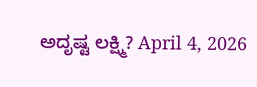ಅದೃಷ್ಟ ಲಕ್ಷ್ಮಿ? April 4, 2026